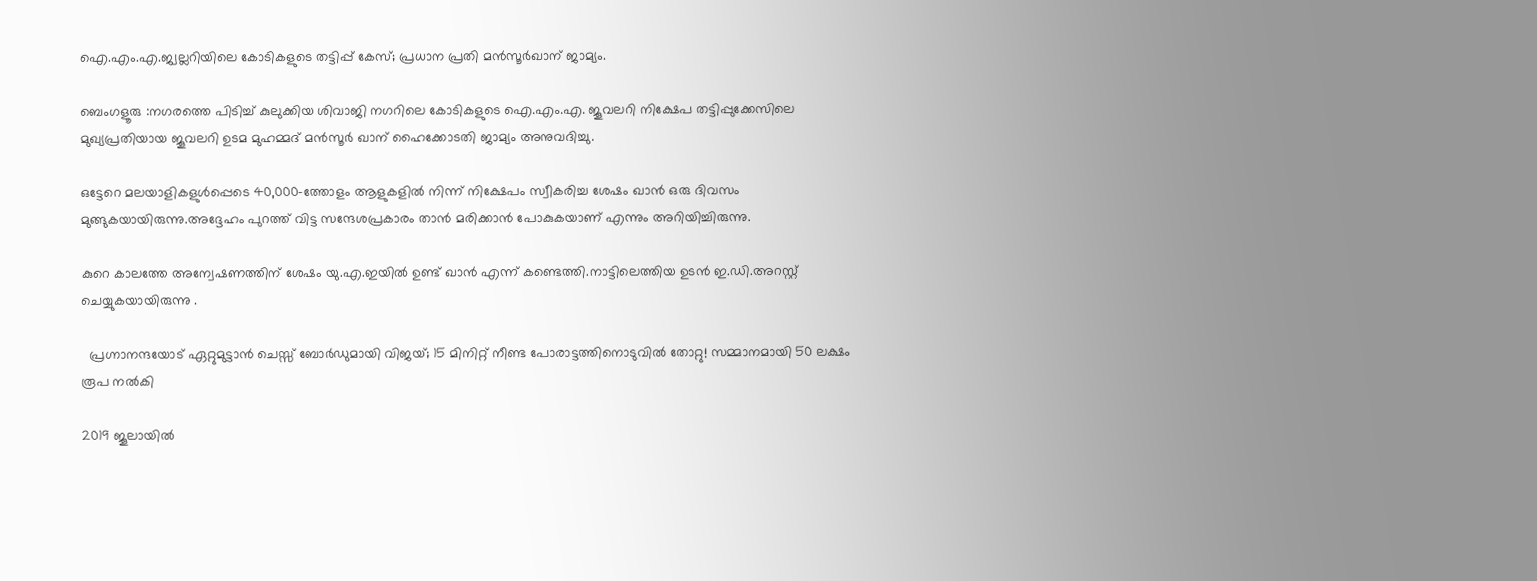ഐ.എം.എ.ജ്വല്ലറിയിലെ കോടികളുടെ തട്ടിപ്പ് കേസ്; പ്രധാന പ്രതി മൻസൂർഖാന് ജാമ്യം.

ബെംഗളൂരു :നഗരത്തെ പിടിച്ച് കുലുക്കിയ ശിവാജി നഗറിലെ കോടികളുടെ ഐ.എം.എ. ജൂവലറി നിക്ഷേപ തട്ടിപ്പുക്കേസിലെ മുഖ്യപ്രതിയായ ജൂവലറി ഉടമ മുഹമ്മദ് മൻസൂർ ഖാന് ഹൈക്കോടതി ജാമ്യം അനുവദിച്ചു.

ഒട്ടേറെ മലയാളികളുൾപ്പെടെ 40,000-ത്തോളം ആളുകളില്‍ നിന്ന് നിക്ഷേപം സ്വീകരിച്ച ശേഷം ഖാന്‍ ഒരു ദിവസം മുങ്ങുകയായിരുന്നു.അദ്ദേഹം പുറത്ത് വിട്ട സന്ദേശപ്രകാരം താന്‍ മരിക്കാന്‍ പോകുകയാണ് എന്നും അറിയിച്ചിരുന്നു.

കുറെ കാലത്തേ അന്വേഷണത്തിന് ശേഷം യു.എ.ഇയില്‍ ഉണ്ട് ഖാന്‍ എന്ന് കണ്ടെത്തി.നാട്ടിലെത്തിയ ഉടന്‍ ഇ.ഡി.അറസ്റ്റ് ചെയ്യുകയായിരുന്നു .

  പ്രഗ്നാനന്ദയോട് ഏറ്റുമുട്ടാൻ ചെസ്സ് ബോർഡുമായി വിജയ്; 15 മിനിറ്റ് നീണ്ട പോരാട്ടത്തിനൊടുവിൽ തോറ്റു! സമ്മാനമായി 50 ലക്ഷം രൂപ നൽകി

2019 ജൂലായിൽ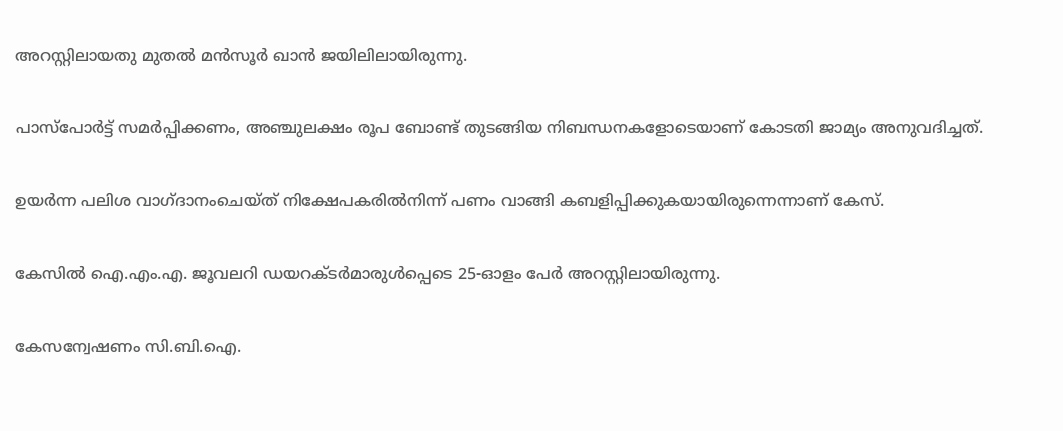അറസ്റ്റിലായതു മുതൽ മൻസൂർ ഖാൻ ജയിലിലായിരുന്നു.

പാസ്‌പോർട്ട് സമർപ്പിക്കണം, അഞ്ചുലക്ഷം രൂപ ബോണ്ട് തുടങ്ങിയ നിബന്ധനകളോടെയാണ് കോടതി ജാമ്യം അനുവദിച്ചത്.

ഉയർന്ന പലിശ വാഗ്ദാനംചെയ്ത്‌ നിക്ഷേപകരിൽനിന്ന് പണം വാങ്ങി കബളിപ്പിക്കുകയായിരുന്നെന്നാണ് കേസ്.

കേസിൽ ഐ.എം.എ. ജൂവലറി ഡയറക്ടർമാരുൾപ്പെടെ 25-ഓളം പേർ അറസ്റ്റിലായിരുന്നു.

കേസന്വേഷണം സി.ബി.ഐ.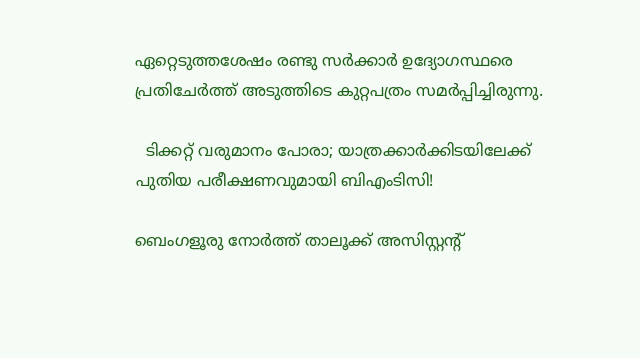ഏറ്റെടുത്തശേഷം രണ്ടു സർക്കാർ ഉദ്യോഗസ്ഥരെ പ്രതിചേർത്ത് അടുത്തിടെ കുറ്റപത്രം സമർപ്പിച്ചിരുന്നു.

  ടിക്കറ്റ് വരുമാനം പോരാ; യാത്രക്കാർക്കിടയിലേക്ക് പുതിയ പരീക്ഷണവുമായി ബിഎംടിസി!

ബെംഗളൂരു നോർത്ത് താലൂക്ക് അസിസ്റ്റന്റ്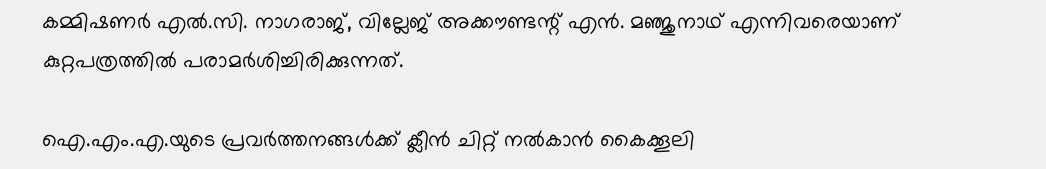കമ്മിഷണർ എൽ.സി. നാഗരാജ്, വില്ലേജ് അക്കൗണ്ടന്റ് എൻ. മഞ്ജുനാഥ് എന്നിവരെയാണ് കുറ്റപത്രത്തിൽ പരാമർശിച്ചിരിക്കുന്നത്.

ഐ.എം.എ.യുടെ പ്രവർത്തനങ്ങൾക്ക് ക്ലീൻ ചിറ്റ് നൽകാൻ കൈക്കൂലി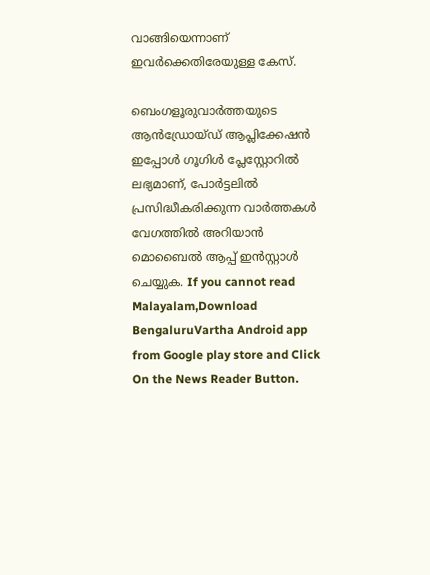വാങ്ങിയെന്നാണ് ഇവർക്കെതിരേയുള്ള കേസ്.

ബെംഗളൂരുവാർത്തയുടെ ആൻഡ്രോയ്ഡ് ആപ്ലിക്കേഷൻ ഇപ്പോൾ ഗൂഗിൾ പ്ലേസ്റ്റോറിൽ ലഭ്യമാണ്, പോർട്ടലിൽ പ്രസിദ്ധീകരിക്കുന്ന വാർത്തകൾ വേഗത്തിൽ അറിയാൻ മൊബൈൽ ആപ്പ് ഇൻസ്റ്റാൾ ചെയ്യുക. If you cannot read Malayalam,Download BengaluruVartha Android app from Google play store and Click On the News Reader Button.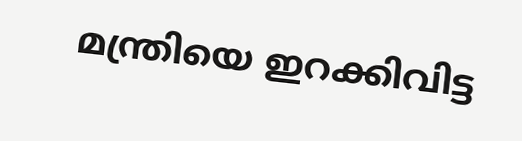മന്ത്രിയെ ഇറക്കിവിട്ട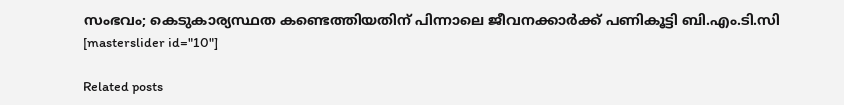സംഭവം; കെടുകാര്യസ്ഥത കണ്ടെത്തിയതിന് പിന്നാലെ ജീവനക്കാർക്ക് പണികൂട്ടി ബി.എം.ടി.സി
[masterslider id="10"]

Related posts